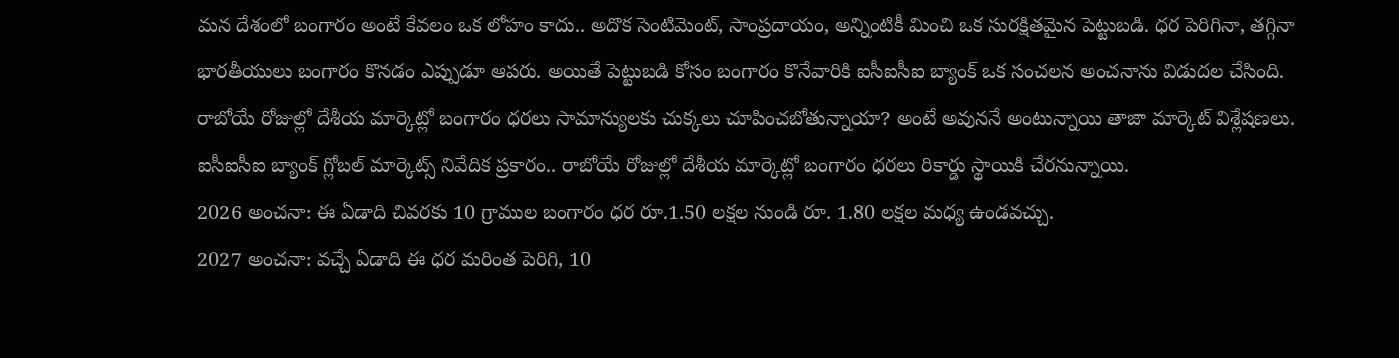మన దేశంలో బంగారం అంటే కేవలం ఒక లోహం కాదు.. అదొక సెంటిమెంట్, సాంప్రదాయం, అన్నింటికీ మించి ఒక సురక్షితమైన పెట్టుబడి. ధర పెరిగినా, తగ్గినా భారతీయులు బంగారం కొనడం ఎప్పుడూ ఆపరు. అయితే పెట్టుబడి కోసం బంగారం కొనేవారికి ఐసీఐసీఐ బ్యాంక్ ఒక సంచలన అంచనాను విడుదల చేసింది. రాబోయే రోజుల్లో దేశీయ మార్కెట్లో బంగారం ధరలు సామాన్యులకు చుక్కలు చూపించబోతున్నాయా? అంటే అవుననే అంటున్నాయి తాజా మార్కెట్ విశ్లేషణలు.
ఐసీఐసీఐ బ్యాంక్ గ్లోబల్ మార్కెట్స్ నివేదిక ప్రకారం.. రాబోయే రోజుల్లో దేశీయ మార్కెట్లో బంగారం ధరలు రికార్డు స్థాయికి చేరనున్నాయి.
2026 అంచనా: ఈ ఏడాది చివరకు 10 గ్రాముల బంగారం ధర రూ.1.50 లక్షల నుండి రూ. 1.80 లక్షల మధ్య ఉండవచ్చు.
2027 అంచనా: వచ్చే ఏడాది ఈ ధర మరింత పెరిగి, 10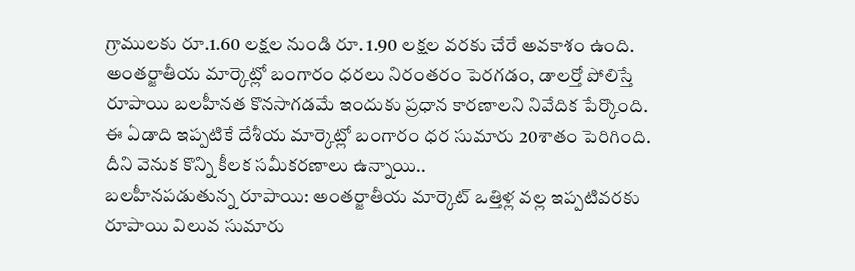గ్రాములకు రూ.1.60 లక్షల నుండి రూ. 1.90 లక్షల వరకు చేరే అవకాశం ఉంది.
అంతర్జాతీయ మార్కెట్లో బంగారం ధరలు నిరంతరం పెరగడం, డాలర్తో పోలిస్తే రూపాయి బలహీనత కొనసాగడమే ఇందుకు ప్రధాన కారణాలని నివేదిక పేర్కొంది.
ఈ ఏడాది ఇప్పటికే దేశీయ మార్కెట్లో బంగారం ధర సుమారు 20శాతం పెరిగింది. దీని వెనుక కొన్ని కీలక సమీకరణాలు ఉన్నాయి..
బలహీనపడుతున్న రూపాయి: అంతర్జాతీయ మార్కెట్ ఒత్తిళ్ల వల్ల ఇప్పటివరకు రూపాయి విలువ సుమారు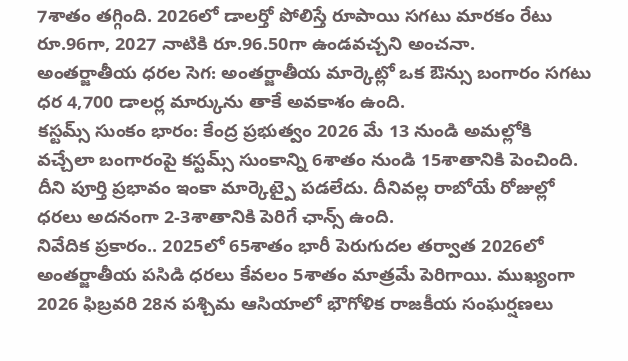7శాతం తగ్గింది. 2026లో డాలర్తో పోలిస్తే రూపాయి సగటు మారకం రేటు రూ.96గా, 2027 నాటికి రూ.96.50గా ఉండవచ్చని అంచనా.
అంతర్జాతీయ ధరల సెగ: అంతర్జాతీయ మార్కెట్లో ఒక ఔన్సు బంగారం సగటు ధర 4,700 డాలర్ల మార్కును తాకే అవకాశం ఉంది.
కస్టమ్స్ సుంకం భారం: కేంద్ర ప్రభుత్వం 2026 మే 13 నుండి అమల్లోకి వచ్చేలా బంగారంపై కస్టమ్స్ సుంకాన్ని 6శాతం నుండి 15శాతానికి పెంచింది. దీని పూర్తి ప్రభావం ఇంకా మార్కెట్పై పడలేదు. దీనివల్ల రాబోయే రోజుల్లో ధరలు అదనంగా 2-3శాతానికి పెరిగే ఛాన్స్ ఉంది.
నివేదిక ప్రకారం.. 2025లో 65శాతం భారీ పెరుగుదల తర్వాత 2026లో అంతర్జాతీయ పసిడి ధరలు కేవలం 5శాతం మాత్రమే పెరిగాయి. ముఖ్యంగా 2026 ఫిబ్రవరి 28న పశ్చిమ ఆసియాలో భౌగోళిక రాజకీయ సంఘర్షణలు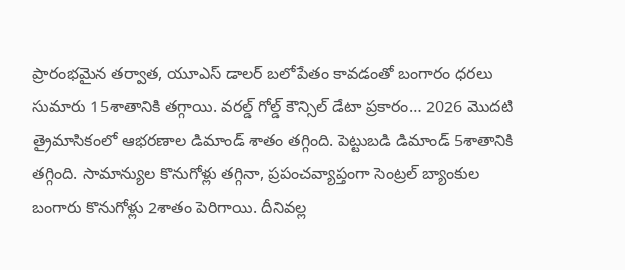ప్రారంభమైన తర్వాత, యూఎస్ డాలర్ బలోపేతం కావడంతో బంగారం ధరలు సుమారు 15శాతానికి తగ్గాయి. వరల్డ్ గోల్డ్ కౌన్సిల్ డేటా ప్రకారం… 2026 మొదటి త్రైమాసికంలో ఆభరణాల డిమాండ్ శాతం తగ్గింది. పెట్టుబడి డిమాండ్ 5శాతానికి తగ్గింది. సామాన్యుల కొనుగోళ్లు తగ్గినా, ప్రపంచవ్యాప్తంగా సెంట్రల్ బ్యాంకుల బంగారు కొనుగోళ్లు 2శాతం పెరిగాయి. దీనివల్ల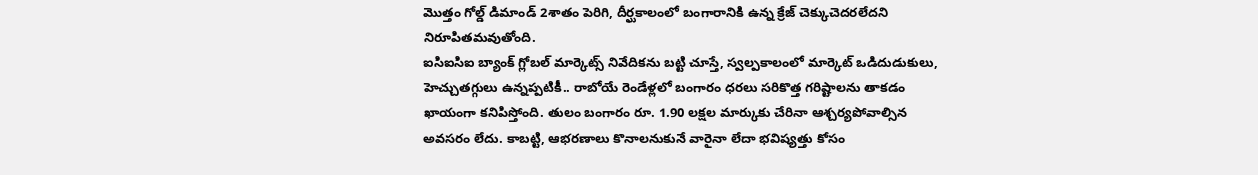మొత్తం గోల్డ్ డిమాండ్ 2శాతం పెరిగి, దీర్ఘకాలంలో బంగారానికి ఉన్న క్రేజ్ చెక్కుచెదరలేదని నిరూపితమవుతోంది.
ఐసిఐసిఐ బ్యాంక్ గ్లోబల్ మార్కెట్స్ నివేదికను బట్టి చూస్తే, స్వల్పకాలంలో మార్కెట్ ఒడిదుడుకులు, హెచ్చుతగ్గులు ఉన్నప్పటికీ.. రాబోయే రెండేళ్లలో బంగారం ధరలు సరికొత్త గరిష్టాలను తాకడం ఖాయంగా కనిపిస్తోంది. తులం బంగారం రూ. 1.90 లక్షల మార్కుకు చేరినా ఆశ్చర్యపోవాల్సిన అవసరం లేదు. కాబట్టి, ఆభరణాలు కొనాలనుకునే వారైనా లేదా భవిష్యత్తు కోసం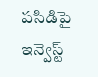పసిడిపై ఇన్వెస్ట్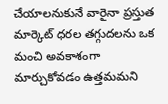చేయాలనుకునే వారైనా ప్రస్తుత మార్కెట్ ధరల తగ్గుదలను ఒక మంచి అవకాశంగా మార్చుకోవడం ఉత్తమమని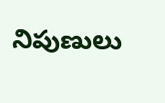నిపుణులు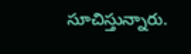సూచిస్తున్నారు.